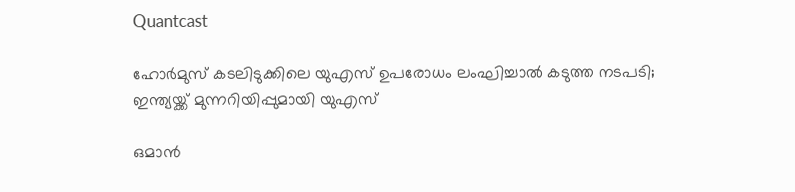Quantcast

ഹോർമുസ് കടലിടുക്കിലെ യുഎസ് ഉപരോധം ലംഘിച്ചാൽ കടുത്ത നടപടി; ഇന്ത്യയ്ക്ക് മുന്നറിയിപ്പുമായി യുഎസ്

ഒമാൻ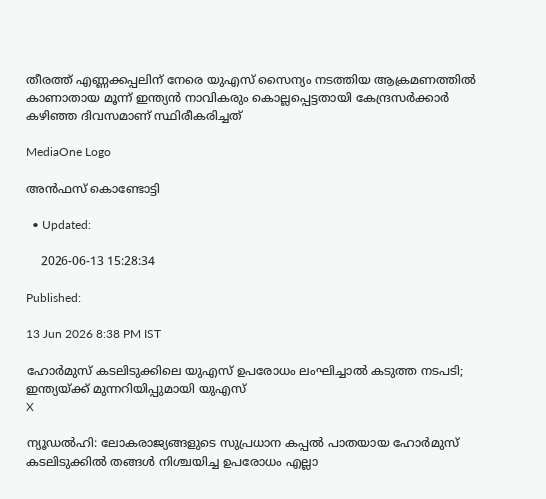തീരത്ത് എണ്ണക്കപ്പലിന് നേരെ യുഎസ് സൈന്യം നടത്തിയ ആക്രമണത്തിൽ കാണാതായ മൂന്ന് ഇന്ത്യൻ നാവികരും കൊല്ലപ്പെട്ടതായി കേന്ദ്രസർക്കാർ കഴിഞ്ഞ ദിവസമാണ് സ്ഥിരീകരിച്ചത്

MediaOne Logo

അൻഫസ് കൊണ്ടോട്ടി

  • Updated:

    2026-06-13 15:28:34

Published:

13 Jun 2026 8:38 PM IST

ഹോർമുസ് കടലിടുക്കിലെ യുഎസ് ഉപരോധം ലംഘിച്ചാൽ കടുത്ത നടപടി; ഇന്ത്യയ്ക്ക് മുന്നറിയിപ്പുമായി യുഎസ്
X

ന്യൂഡൽഹി: ലോകരാജ്യങ്ങളുടെ സുപ്രധാന കപ്പൽ പാതയായ ഹോർമുസ് കടലിടുക്കിൽ തങ്ങൾ നിശ്ചയിച്ച ഉപരോധം എല്ലാ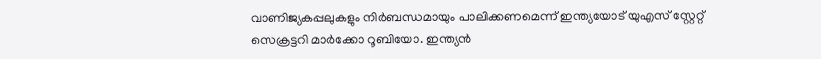വാണിജ്യകപ്പലുകളും നിർബന്ധമായും പാലിക്കണമെന്ന് ഇന്ത്യയോട് യുഎസ് സ്റ്റേറ്റ് സെക്രട്ടറി മാർക്കോ റൂബിയോ. ഇന്ത്യൻ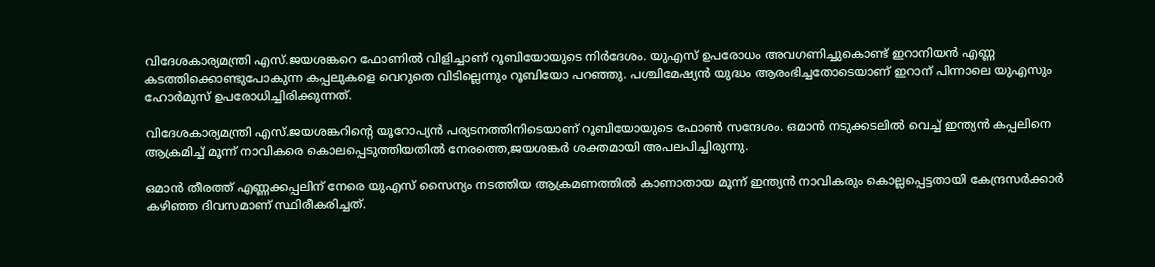വിദേശകാര്യമന്ത്രി എസ്.ജയശങ്കറെ ഫോണിൽ വിളിച്ചാണ് റൂബിയോയുടെ നിർദേശം. യുഎസ് ഉപരോധം അവഗണിച്ചുകൊണ്ട് ഇറാനിയൻ എണ്ണ കടത്തിക്കൊണ്ടുപോകുന്ന കപ്പലുകളെ വെറുതെ വിടില്ലെന്നും റൂബിയോ പറഞ്ഞു. പശ്ചിമേഷ്യൻ യുദ്ധം ആരംഭിച്ചതോടെയാണ് ഇറാന് പിന്നാലെ യുഎസും ഹോർമുസ് ഉപരോധിച്ചിരിക്കുന്നത്.

വിദേശകാര്യമന്ത്രി എസ്.ജയശങ്കറിന്‍റെ യൂറോപ്യൻ പര്യടനത്തിനിടെയാണ് റൂബിയോയുടെ ഫോൺ സന്ദേശം. ഒമാൻ നടുക്കടലിൽ വെച്ച് ഇന്ത്യൻ കപ്പലിനെ ആക്രമിച്ച് മൂന്ന് നാവികരെ കൊലപ്പെടുത്തിയതിൽ നേരത്തെ,ജയശങ്കർ ശക്തമായി അപലപിച്ചിരുന്നു.

ഒമാൻ തീരത്ത് എണ്ണക്കപ്പലിന് നേരെ യുഎസ് സൈന്യം നടത്തിയ ആക്രമണത്തിൽ കാണാതായ മൂന്ന് ഇന്ത്യൻ നാവികരും കൊല്ലപ്പെട്ടതായി കേന്ദ്രസർക്കാർ കഴിഞ്ഞ ദിവസമാണ് സ്ഥിരീകരിച്ചത്.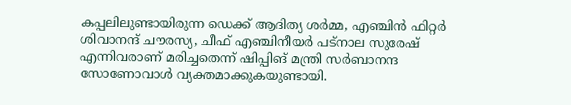കപ്പലിലുണ്ടായിരുന്ന ഡെക്ക് ആദിത്യ ശർമ്മ, എഞ്ചിൻ ഫിറ്റർ ശിവാനന്ദ് ചൗരസ്യ, ചീഫ് എഞ്ചിനീയർ പട്നാല സുരേഷ് എന്നിവരാണ് മരിച്ചതെന്ന് ഷിപ്പിങ് മന്ത്രി സർബാനന്ദ സോണോവാൾ വ്യക്തമാക്കുകയുണ്ടായി.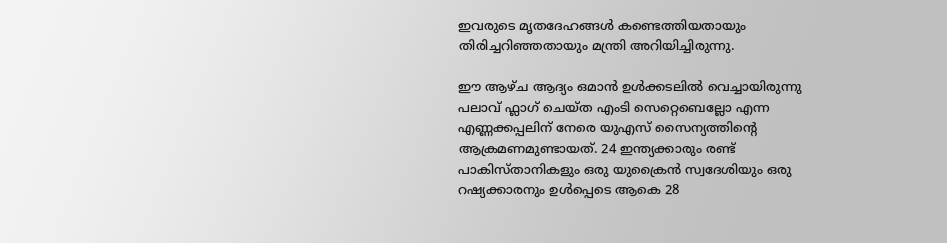ഇവരുടെ മൃതദേഹങ്ങൾ കണ്ടെത്തിയതായും തിരിച്ചറിഞ്ഞതായും മന്ത്രി അറിയിച്ചിരുന്നു.

ഈ ആഴ്ച ആദ്യം ഒമാൻ ഉൾക്കടലിൽ വെച്ചായിരുന്നു പലാവ് ഫ്ലാഗ് ചെയ്ത എംടി സെറ്റെബെല്ലോ എന്ന എണ്ണക്കപ്പലിന് നേരെ യുഎസ് സൈന്യത്തിന്‍റെ ആക്രമണമുണ്ടായത്. 24 ഇന്ത്യക്കാരും രണ്ട് പാകിസ്താനികളും ഒരു യുക്രൈൻ സ്വദേശിയും ഒരു റഷ്യക്കാരനും ഉൾപ്പെടെ ആകെ 28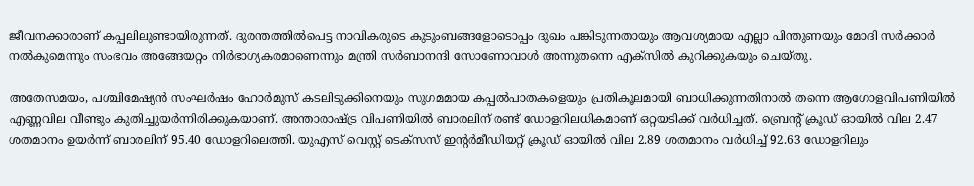ജീവനക്കാരാണ് കപ്പലിലുണ്ടായിരുന്നത്. ദുരന്തത്തിൽപെട്ട നാവികരുടെ കുടുംബങ്ങളോടൊപ്പം ദുഖം പങ്കിടുന്നതായും ആവശ്യമായ എല്ലാ പിന്തുണയും മോദി സർക്കാർ നൽകുമെന്നും സംഭവം അങ്ങേയറ്റം നിർഭാഗ്യകരമാണെന്നും മന്ത്രി സർബാനന്ദി സോണോവാൾ അന്നുതന്നെ എക്സിൽ കുറിക്കുകയും ചെയ്തു.

അതേസമയം, പശ്ചിമേഷ്യൻ സംഘർഷം ഹോർമുസ് കടലിടുക്കിനെയും സുഗമമായ കപ്പൽപാതകളെയും പ്രതികൂലമായി ബാധിക്കുന്നതിനാൽ തന്നെ ആഗോളവിപണിയിൽ എണ്ണവില വീണ്ടും കുതിച്ചുയർന്നിരിക്കുകയാണ്. അന്താരാഷ്ട്ര വിപണിയിൽ ബാരലിന് രണ്ട് ഡോളറിലധികമാണ് ഒറ്റയടിക്ക് വർധിച്ചത്. ബ്രെന്റ് ക്രൂഡ് ഓയിൽ വില 2.47 ശതമാനം ഉയർന്ന് ബാരലിന് 95.40 ഡോളറിലെത്തി. യുഎസ് വെസ്റ്റ് ടെക്സസ് ഇന്റർമീഡിയറ്റ് ക്രൂഡ് ഓയിൽ വില 2.89 ശതമാനം വർധിച്ച് 92.63 ഡോളറിലും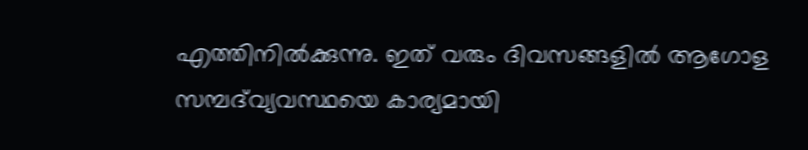എത്തിനിൽക്കുന്നു. ഇത് വരും ദിവസങ്ങളിൽ ആഗോള സമ്പദ്‌വ്യവസ്ഥയെ കാര്യമായി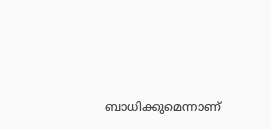ബാധിക്കുമെന്നാണ്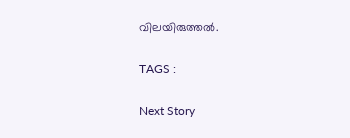വിലയിരുത്തൽ.

TAGS :

Next Story